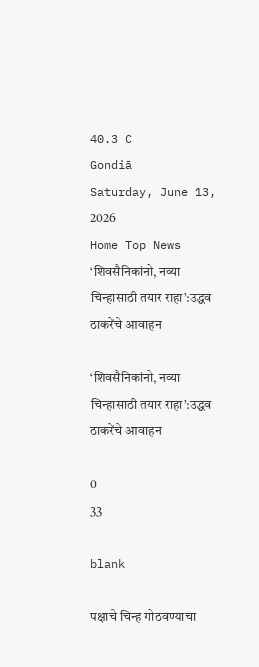40.3 C
Gondiā
Saturday, June 13, 2026
Home Top News ‘शिवसैनिकांनो, नव्या चिन्हासाठी तयार राहा’:उद्धव ठाकरेंचे आवाहन

‘शिवसैनिकांनो, नव्या चिन्हासाठी तयार राहा’:उद्धव ठाकरेंचे आवाहन

0
33

blank

पक्षाचे चिन्ह गोठवण्याचा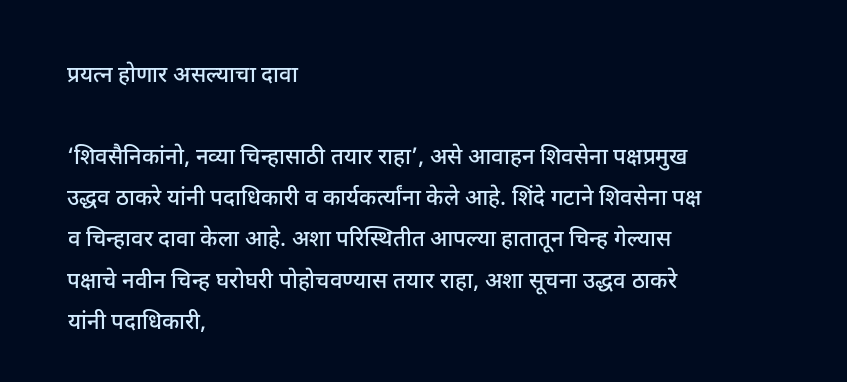प्रयत्न होणार असल्याचा दावा

‘शिवसैनिकांनो, नव्या चिन्हासाठी तयार राहा’, असे आवाहन शिवसेना पक्षप्रमुख उद्धव ठाकरे यांनी पदाधिकारी व कार्यकर्त्यांना केले आहे. शिंदे गटाने शिवसेना पक्ष व चिन्हावर दावा केला आहे. अशा परिस्थितीत आपल्या हातातून चिन्ह गेल्यास पक्षाचे नवीन चिन्ह घरोघरी पोहोचवण्यास तयार राहा, अशा सूचना उद्धव ठाकरे यांनी पदाधिकारी,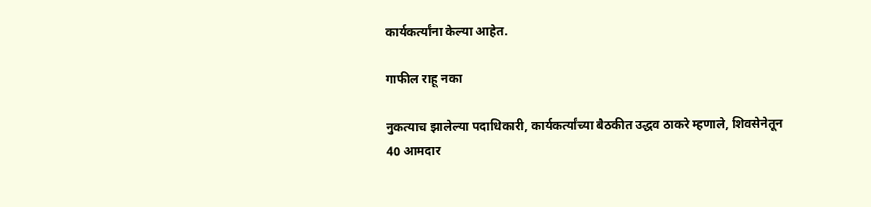कार्यकर्त्यांना केल्या आहेत.

गाफील राहू नका

नुकत्याच झालेल्या पदाधिकारी, कार्यकर्त्यांच्या बैठकीत उद्धव ठाकरे म्हणाले, शिवसेनेतून 40 आमदार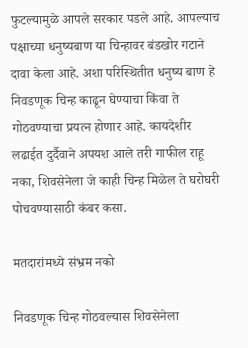फुटल्यामुळे आपले सरकार पडले आहे. आपल्याच पक्षाच्या धनुष्यबाण या चिन्हावर बंडखोर गटाने दावा केला आहे. अशा परिस्थितीत धनुष्य बाण हे निवडणूक चिन्ह काढून घेण्याचा किंवा ते गोठवण्याचा प्रयत्न होणार आहे. कायदेशीर लढाईत दुर्दैवाने अपयश आले तरी गाफील राहू नका, शिवसेनेला जे काही चिन्ह मिळेल ते घरोघरी पोचवण्यासाठी कंबर कसा.

मतदारांमध्ये संभ्रम नको

निवडणूक चिन्ह गोठवल्यास शिवसेनेला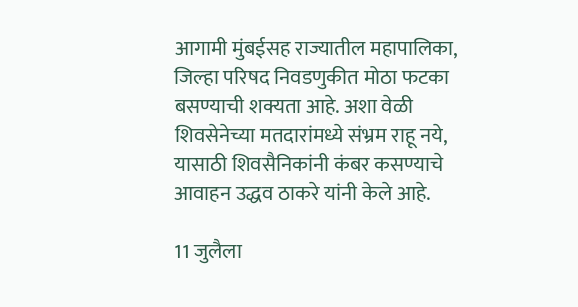आगामी मुंबईसह राज्यातील महापालिका, जिल्हा परिषद निवडणुकीत मोठा फटका बसण्याची शक्यता आहे. अशा वेळी शिवसेनेच्या मतदारांमध्ये संभ्रम राहू नये, यासाठी शिवसैनिकांनी कंबर कसण्याचे आवाहन उद्धव ठाकरे यांनी केले आहे.

11 जुलैला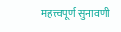महत्त्वपूर्ण सुनावणी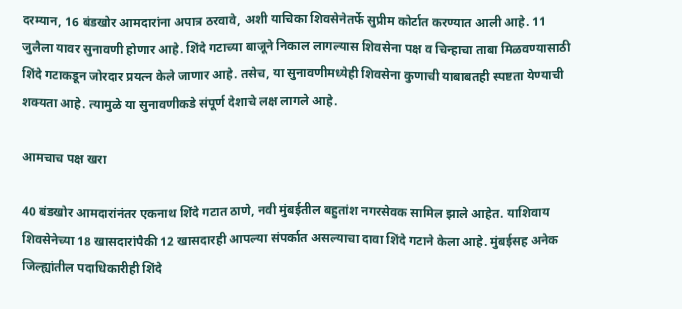दरम्यान, 16 बंडखोर आमदारांना अपात्र ठरवावे, अशी याचिका शिवसेनेतर्फे सुप्रीम कोर्टात करण्यात आली आहे. 11 जुलैला यावर सुनावणी होणार आहे. शिंदे गटाच्या बाजूने निकाल लागल्यास शिवसेना पक्ष व चिन्हाचा ताबा मिळवण्यासाठी शिंदे गटाकडून जोरदार प्रयत्न केले जाणार आहे. तसेच, या सुनावणीमध्येही शिवसेना कुणाची याबाबतही स्पष्टता येण्याची शक्यता आहे. त्यामुळे या सुनावणीकडे संपूर्ण देशाचे लक्ष लागले आहे.

आमचाच पक्ष खरा

40 बंडखोर आमदारांनंतर एकनाथ शिंदे गटात ठाणे, नवी मुंबईतील बहुतांश नगरसेवक सामिल झाले आहेत. याशिवाय शिवसेनेच्या 18 खासदारांपैकी 12 खासदारही आपल्या संपर्कात असल्याचा दावा शिंदे गटाने केला आहे. मुंबईसह अनेक जिल्ह्यांतील पदाधिकारीही शिंदे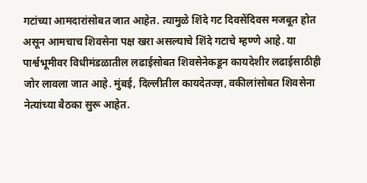गटांच्या आमदारांसोबत जात आहेत. त्यामुळे शिंदे गट दिवसेंदिवस मजबूत होत असून आमचाच शिवसेना पक्ष खरा असल्याचे शिंदे गटाचे म्हण्णे आहे. या पार्श्वभूमीवर विधीमंडळातील लढाईसोबत शिवसेनेकडून कायदेशीर लढाईसाठीही जोर लावला जात आहे. मुंबई, दिल्लीतील कायदेतज्ज्ञ, वकीलांसोबत शिवसेना नेत्यांच्या बैठका सुरू आहेत.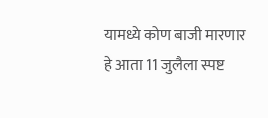यामध्ये कोण बाजी मारणार हे आता 11 जुलैला स्पष्ट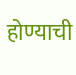होण्याची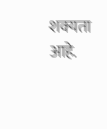शक्यता आहे.